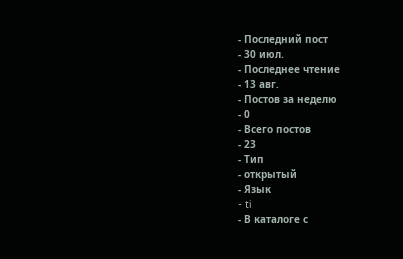- Последний пост
- 30 июл.
- Последнее чтение
- 13 авг.
- Постов за неделю
- 0
- Всего постов
- 23
- Тип
- открытый
- Язык
- ti
- В каталоге с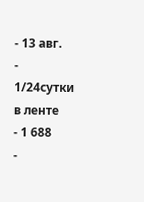- 13 авг.
- 1/24сутки в ленте
- 1 688
-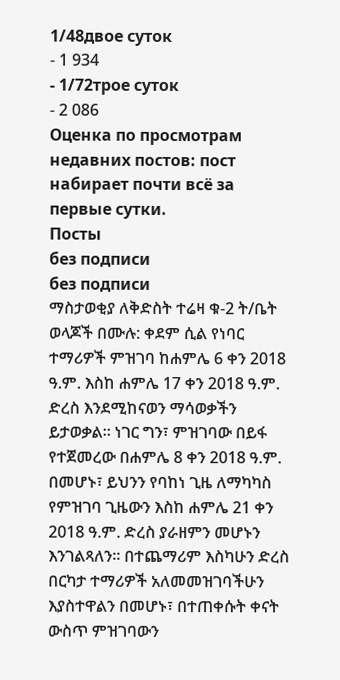1/48двое суток
- 1 934
- 1/72трое суток
- 2 086
Оценка по просмотрам недавних постов: пост набирает почти всё за первые сутки.
Посты
без подписи
без подписи
ማስታወቂያ ለቅድስት ተሬዛ ቁ-2 ት/ቤት ወላጆች በሙሉ: ቀደም ሲል የነባር ተማሪዎች ምዝገባ ከሐምሌ 6 ቀን 2018 ዓ.ም. እስከ ሐምሌ 17 ቀን 2018 ዓ.ም. ድረስ እንደሚከናወን ማሳወቃችን ይታወቃል። ነገር ግን፣ ምዝገባው በይፋ የተጀመረው በሐምሌ 8 ቀን 2018 ዓ.ም. በመሆኑ፣ ይህንን የባከነ ጊዜ ለማካካስ የምዝገባ ጊዜውን እስከ ሐምሌ 21 ቀን 2018 ዓ.ም. ድረስ ያራዘምን መሆኑን እንገልጻለን። በተጨማሪም እስካሁን ድረስ በርካታ ተማሪዎች አለመመዝገባችሁን እያስተዋልን በመሆኑ፣ በተጠቀሱት ቀናት ውስጥ ምዝገባውን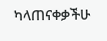ካላጠናቀቃችሁ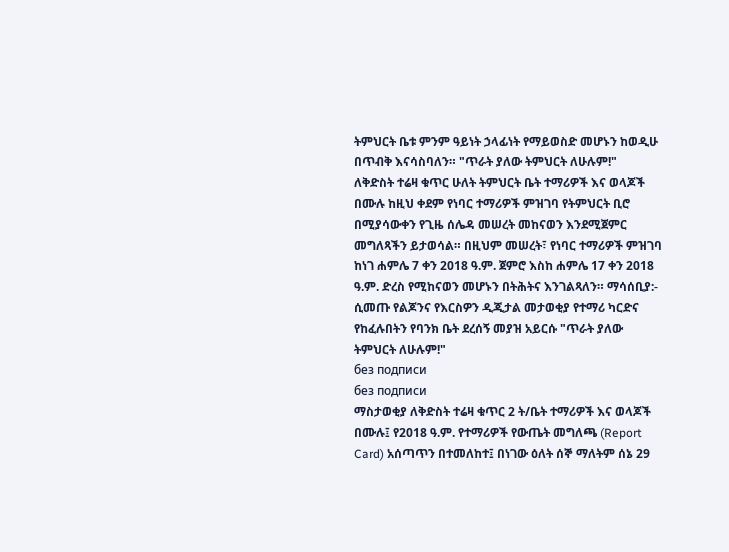ትምህርት ቤቱ ምንም ዓይነት ኃላፊነት የማይወስድ መሆኑን ከወዲሁ በጥብቅ እናሳስባለን። "ጥራት ያለው ትምህርት ለሁሉም!"
ለቅድስት ተሬዛ ቁጥር ሁለት ትምህርት ቤት ተማሪዎች እና ወላጆች በሙሉ ከዚህ ቀደም የነባር ተማሪዎች ምዝገባ የትምህርት ቢሮ በሚያሳውቀን የጊዜ ሰሌዳ መሠረት መከናወን እንደሚጀምር መግለጻችን ይታወሳል። በዚህም መሠረት፣ የነባር ተማሪዎች ምዝገባ ከነገ ሐምሌ 7 ቀን 2018 ዓ.ም. ጀምሮ እስከ ሐምሌ 17 ቀን 2018 ዓ.ም. ድረስ የሚከናወን መሆኑን በትሕትና እንገልጻለን። ማሳሰቢያ:- ሲመጡ የልጆንና የእርስዎን ዲጂታል መታወቂያ የተማሪ ካርድና የከፈሉበትን የባንክ ቤት ደረሰኝ መያዝ አይርሱ "ጥራት ያለው ትምህርት ለሁሉም!"
без подписи
без подписи
ማስታወቂያ ለቅድስት ተሬዛ ቁጥር 2 ት/ቤት ተማሪዎች እና ወላጆች በሙሉ፤ የ2018 ዓ.ም. የተማሪዎች የውጤት መግለጫ (Report Card) አሰጣጥን በተመለከተ፤ በነገው ዕለት ሰኞ ማለትም ሰኔ 29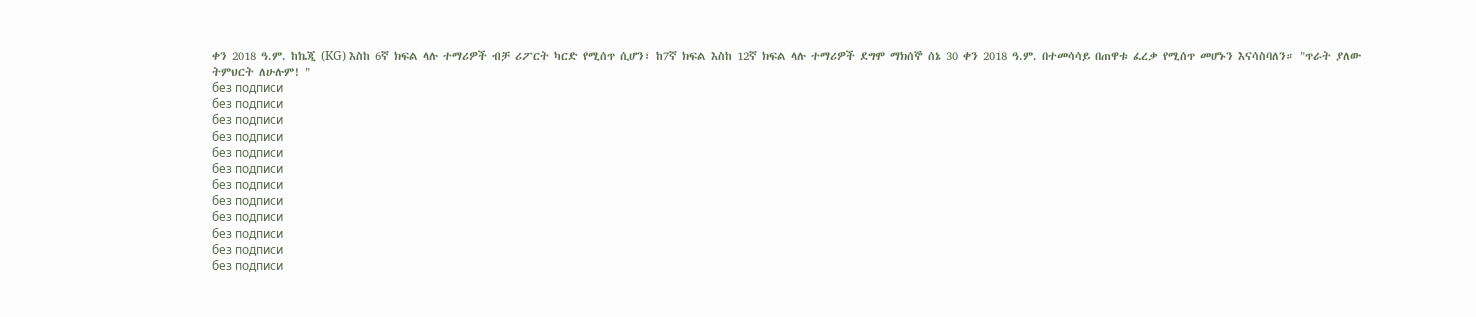ቀን 2018 ዓ.ም. ከኬጂ (KG) እስከ 6ኛ ክፍል ላሉ ተማሪዎች ብቻ ሪፖርት ካርድ የሚሰጥ ሲሆን፣ ከ7ኛ ክፍል እስከ 12ኛ ክፍል ላሉ ተማሪዎች ደግሞ ማክሰኞ ሰኔ 30 ቀን 2018 ዓ.ም. በተመሳሳይ በጠዋቱ ፈረቃ የሚሰጥ መሆኑን እናሳስባለን። "ጥራት ያለው ትምህርት ለሁሉም! "
без подписи
без подписи
без подписи
без подписи
без подписи
без подписи
без подписи
без подписи
без подписи
без подписи
без подписи
без подписи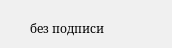без подписи